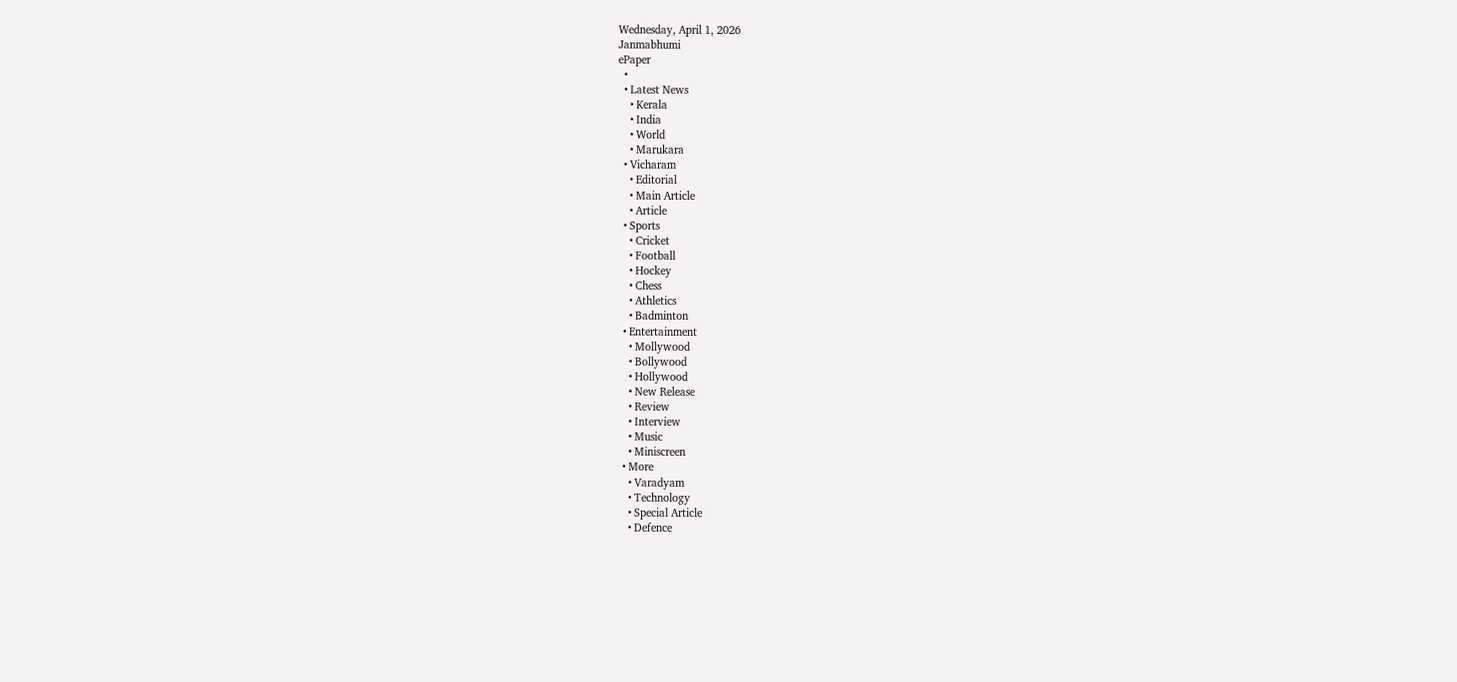Wednesday, April 1, 2026
Janmabhumi
ePaper
  •
  • Latest News
    • Kerala
    • India
    • World
    • Marukara
  • Vicharam
    • Editorial
    • Main Article
    • Article
  • Sports
    • Cricket
    • Football
    • Hockey
    • Chess
    • Athletics
    • Badminton
  • Entertainment
    • Mollywood
    • Bollywood
    • Hollywood
    • New Release
    • Review
    • Interview
    • Music
    • Miniscreen
  • More
    • Varadyam
    • Technology
    • Special Article
    • Defence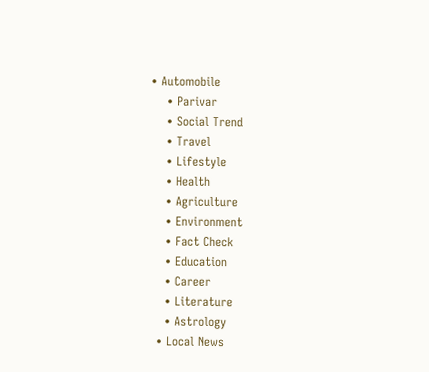• Automobile
    • Parivar
    • Social Trend
    • Travel
    • Lifestyle
    • Health
    • Agriculture
    • Environment
    • Fact Check
    • Education
    • Career
    • Literature
    • Astrology
  • Local News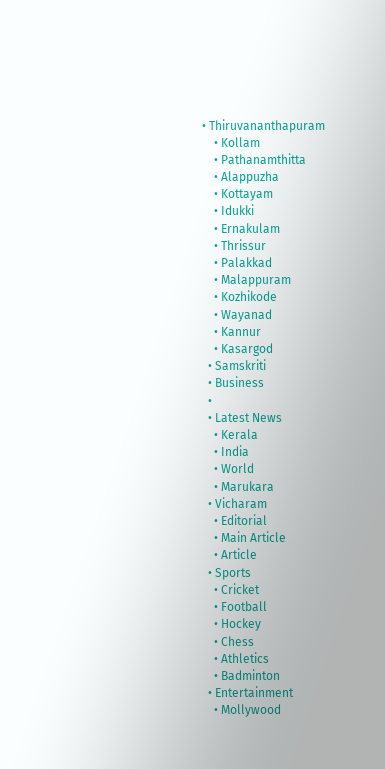• Thiruvananthapuram
    • Kollam
    • Pathanamthitta
    • Alappuzha
    • Kottayam
    • Idukki
    • Ernakulam
    • Thrissur
    • Palakkad
    • Malappuram
    • Kozhikode
    • Wayanad
    • Kannur
    • Kasargod
  • Samskriti
  • Business
  •
  • Latest News
    • Kerala
    • India
    • World
    • Marukara
  • Vicharam
    • Editorial
    • Main Article
    • Article
  • Sports
    • Cricket
    • Football
    • Hockey
    • Chess
    • Athletics
    • Badminton
  • Entertainment
    • Mollywood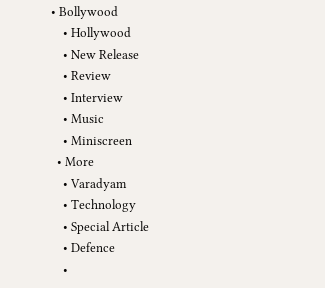• Bollywood
    • Hollywood
    • New Release
    • Review
    • Interview
    • Music
    • Miniscreen
  • More
    • Varadyam
    • Technology
    • Special Article
    • Defence
    •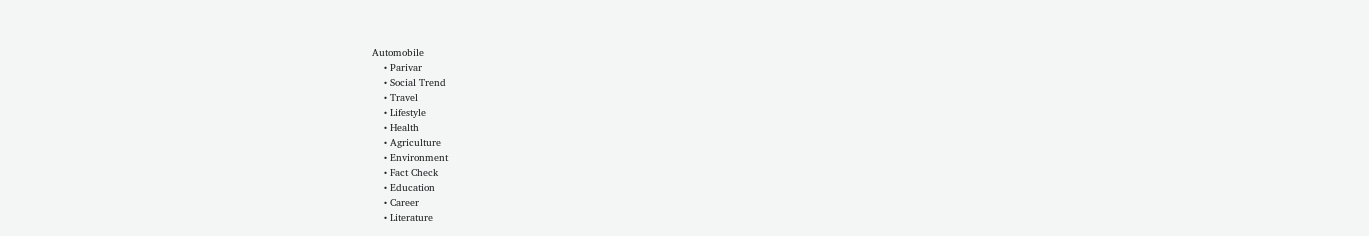Automobile
    • Parivar
    • Social Trend
    • Travel
    • Lifestyle
    • Health
    • Agriculture
    • Environment
    • Fact Check
    • Education
    • Career
    • Literature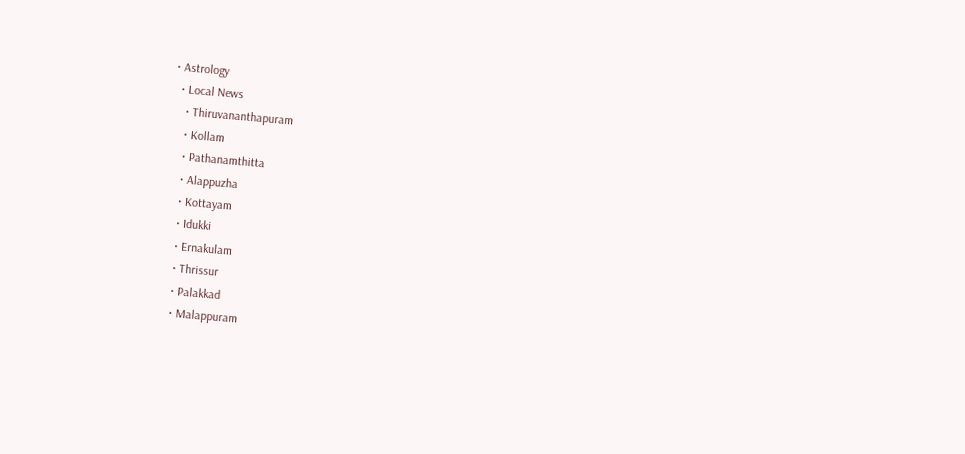• Astrology
  • Local News
    • Thiruvananthapuram
    • Kollam
    • Pathanamthitta
    • Alappuzha
    • Kottayam
    • Idukki
    • Ernakulam
    • Thrissur
    • Palakkad
    • Malappuram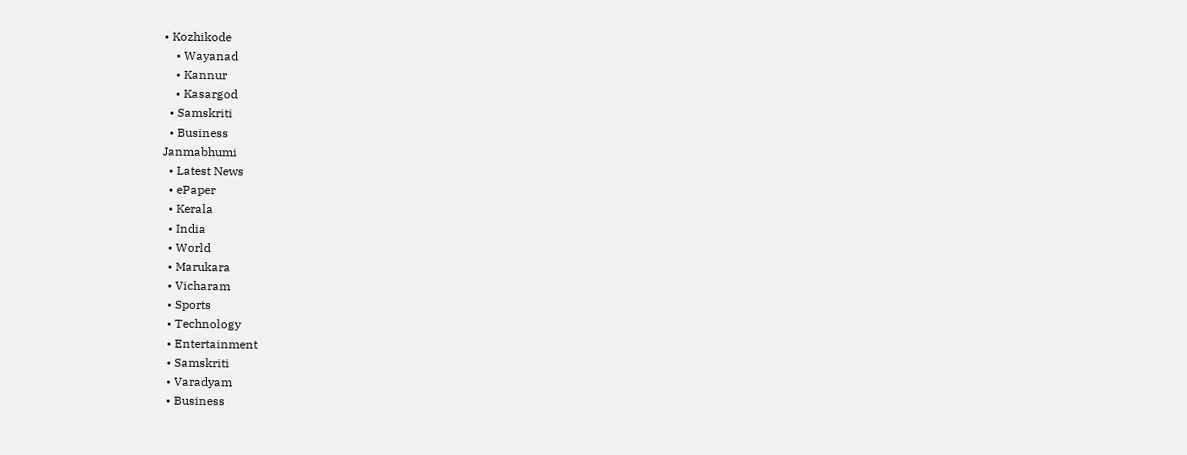• Kozhikode
    • Wayanad
    • Kannur
    • Kasargod
  • Samskriti
  • Business
Janmabhumi
  • Latest News
  • ePaper
  • Kerala
  • India
  • World
  • Marukara
  • Vicharam
  • Sports
  • Technology
  • Entertainment
  • Samskriti
  • Varadyam
  • Business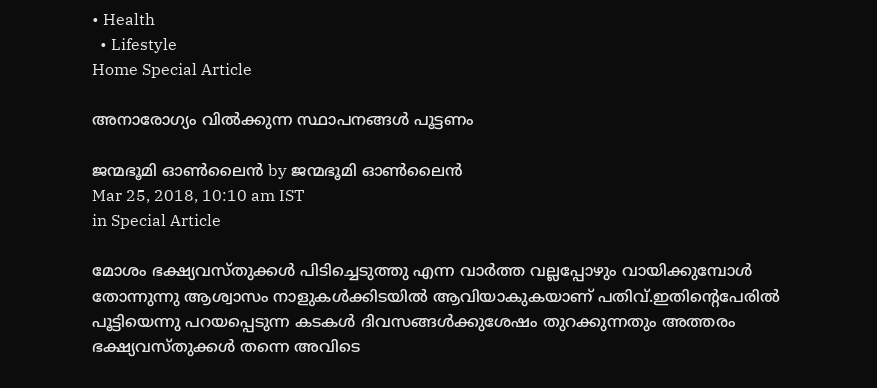• Health
  • Lifestyle
Home Special Article

അനാരോഗ്യം വില്‍ക്കുന്ന സ്ഥാപനങ്ങള്‍ പൂട്ടണം

ജന്മഭൂമി ഓണ്‍ലൈന്‍ by ജന്മഭൂമി ഓണ്‍ലൈന്‍
Mar 25, 2018, 10:10 am IST
in Special Article

മോശം ഭക്ഷ്യവസ്തുക്കള്‍ പിടിച്ചെടുത്തു എന്ന വാര്‍ത്ത വല്ലപ്പോഴും വായിക്കുമ്പോള്‍ തോന്നുന്നു ആശ്വാസം നാളുകള്‍ക്കിടയില്‍ ആവിയാകുകയാണ് പതിവ്.ഇതിന്റെപേരില്‍ പൂട്ടിയെന്നു പറയപ്പെടുന്ന കടകള്‍ ദിവസങ്ങള്‍ക്കുശേഷം തുറക്കുന്നതും അത്തരം ഭക്ഷ്യവസ്തുക്കള്‍ തന്നെ അവിടെ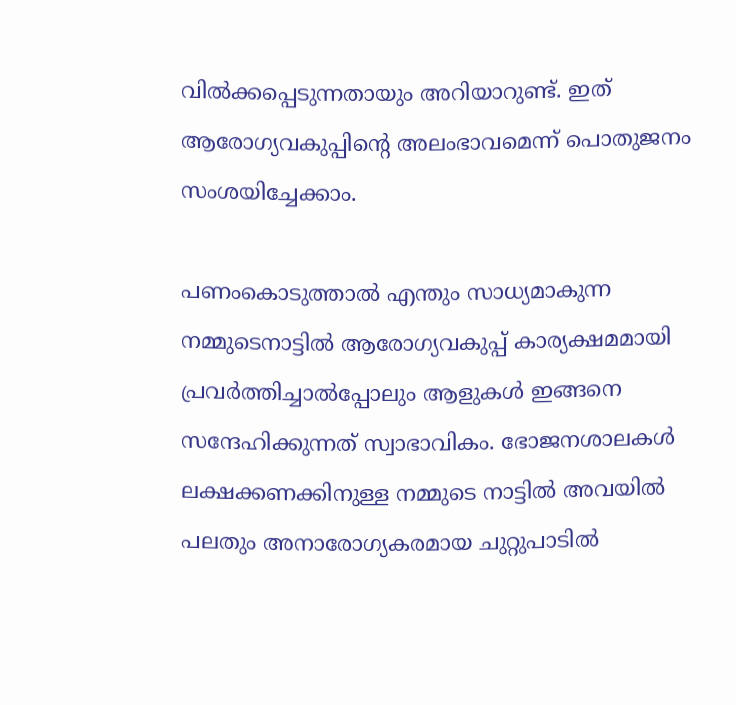വില്‍ക്കപ്പെടുന്നതായും അറിയാറുണ്ട്. ഇത് ആരോഗ്യവകുപ്പിന്റെ അലംഭാവമെന്ന് പൊതുജനം സംശയിച്ചേക്കാം.

പണംകൊടുത്താല്‍ എന്തും സാധ്യമാകുന്ന നമ്മുടെനാട്ടില്‍ ആരോഗ്യവകുപ്പ് കാര്യക്ഷമമായി പ്രവര്‍ത്തിച്ചാല്‍പ്പോലും ആളുകള്‍ ഇങ്ങനെ സന്ദേഹിക്കുന്നത് സ്വാഭാവികം. ഭോജനശാലകള്‍ ലക്ഷക്കണക്കിനുള്ള നമ്മുടെ നാട്ടില്‍ അവയില്‍  പലതും അനാരോഗ്യകരമായ ചുറ്റുപാടില്‍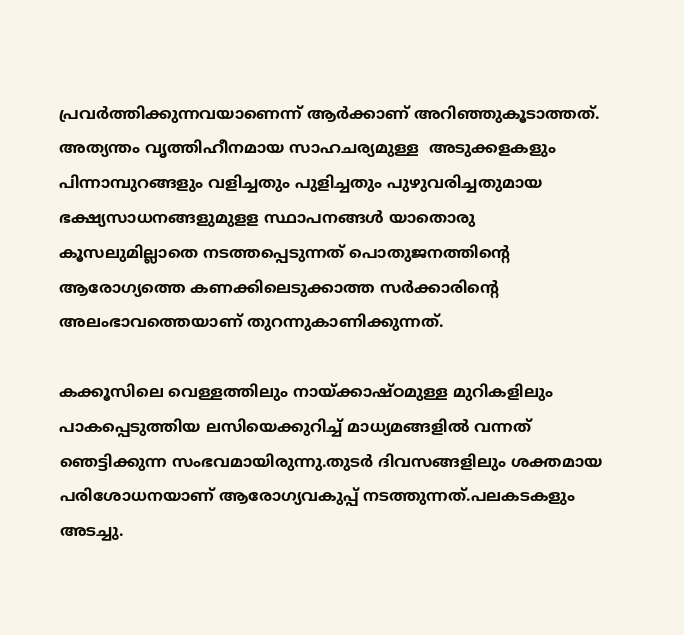പ്രവര്‍ത്തിക്കുന്നവയാണെന്ന് ആര്‍ക്കാണ് അറിഞ്ഞുകൂടാത്തത്. അത്യന്തം വൃത്തിഹീനമായ സാഹചര്യമുള്ള  അടുക്കളകളും പിന്നാമ്പുറങ്ങളും വളിച്ചതും പുളിച്ചതും പുഴുവരിച്ചതുമായ ഭക്ഷ്യസാധനങ്ങളുമുളള സ്ഥാപനങ്ങള്‍ യാതൊരു കൂസലുമില്ലാതെ നടത്തപ്പെടുന്നത് പൊതുജനത്തിന്റെ ആരോഗ്യത്തെ കണക്കിലെടുക്കാത്ത സര്‍ക്കാരിന്റെ അലംഭാവത്തെയാണ് തുറന്നുകാണിക്കുന്നത്.

കക്കൂസിലെ വെള്ളത്തിലും നായ്‌ക്കാഷ്ഠമുള്ള മുറികളിലും പാകപ്പെടുത്തിയ ലസിയെക്കുറിച്ച് മാധ്യമങ്ങളില്‍ വന്നത് ഞെട്ടിക്കുന്ന സംഭവമായിരുന്നു.തുടര്‍ ദിവസങ്ങളിലും ശക്തമായ പരിശോധനയാണ് ആരോഗ്യവകുപ്പ് നടത്തുന്നത്.പലകടകളും അടച്ചു.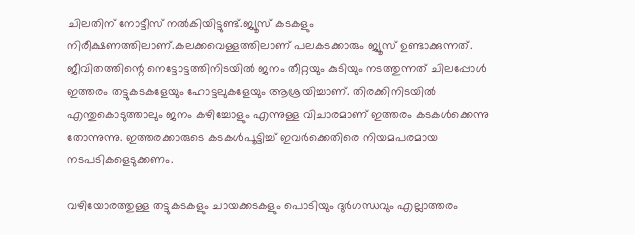ചിലതിന് നോട്ടീസ് നല്‍കിയിട്ടുണ്ട്.ജ്യൂസ് കടകളും നിരീക്ഷണത്തിലാണ്.കലക്കവെള്ളത്തിലാണ് പലകടക്കാരും ജ്യൂസ് ഉണ്ടാക്കുന്നത്. ജീവിതത്തിന്റെ നെട്ടോട്ടത്തിനിടയില്‍ ജനം തീറ്റയും കുടിയും നടത്തുന്നത് ചിലപ്പോള്‍ ഇത്തരം തട്ടുകടകളേയും ഹോട്ടലുകളേയും ആശ്രയിച്ചാണ്. തിരക്കിനിടയില്‍ എന്തുകൊടുത്താലും ജനം കഴിച്ചോളും എന്നുള്ള വിചാരമാണ് ഇത്തരം കടകള്‍ക്കെന്നു തോന്നുന്നു. ഇത്തരക്കാരുടെ കടകള്‍പൂട്ടിച്ച് ഇവര്‍ക്കെതിരെ നിയമപരമായ നടപടികളെടുക്കണം.

വഴിയോരത്തുള്ള തട്ടുകടകളും ചായക്കടകളും പൊടിയും ദുര്‍ഗന്ധവും എല്ലാത്തരം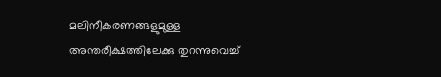മലിനീകരണങ്ങളുമുള്ള അന്തരീക്ഷത്തിലേക്കു തുറന്നുവെച്ച്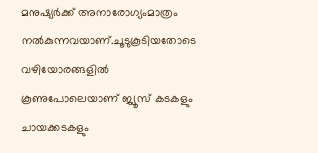മനുഷ്യര്‍ക്ക് അനാരോഗ്യംമാത്രം നല്‍കുന്നവയാണ്.ചൂടുകൂടിയതോടെ വഴിയോരങ്ങളില്‍ കൂണുപോലെയാണ് ജ്യൂസ് കടകളും ചായക്കടകളും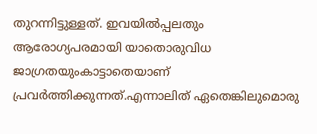തുറന്നിട്ടുള്ളത്. ഇവയില്‍പ്പലതും ആരോഗ്യപരമായി യാതൊരുവിധ ജാഗ്രതയുംകാട്ടാതെയാണ് പ്രവര്‍ത്തിക്കുന്നത്.എന്നാലിത് ഏതെങ്കിലുമൊരു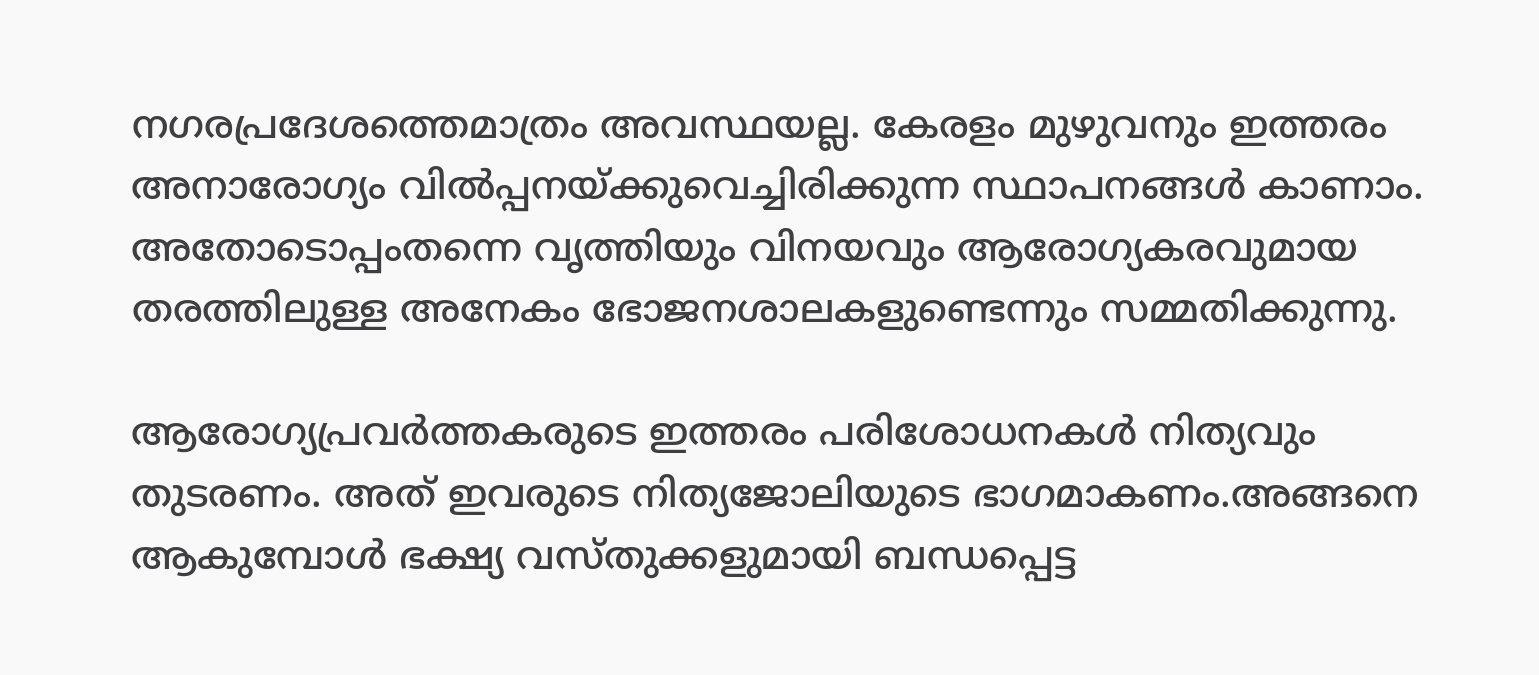നഗരപ്രദേശത്തെമാത്രം അവസ്ഥയല്ല. കേരളം മുഴുവനും ഇത്തരം അനാരോഗ്യം വില്‍പ്പനയ്‌ക്കുവെച്ചിരിക്കുന്ന സ്ഥാപനങ്ങള്‍ കാണാം. അതോടൊപ്പംതന്നെ വൃത്തിയും വിനയവും ആരോഗ്യകരവുമായ തരത്തിലുള്ള അനേകം ഭോജനശാലകളുണ്ടെന്നും സമ്മതിക്കുന്നു.

ആരോഗ്യപ്രവര്‍ത്തകരുടെ ഇത്തരം പരിശോധനകള്‍ നിത്യവും തുടരണം. അത് ഇവരുടെ നിത്യജോലിയുടെ ഭാഗമാകണം.അങ്ങനെ ആകുമ്പോള്‍ ഭക്ഷ്യ വസ്തുക്കളുമായി ബന്ധപ്പെട്ട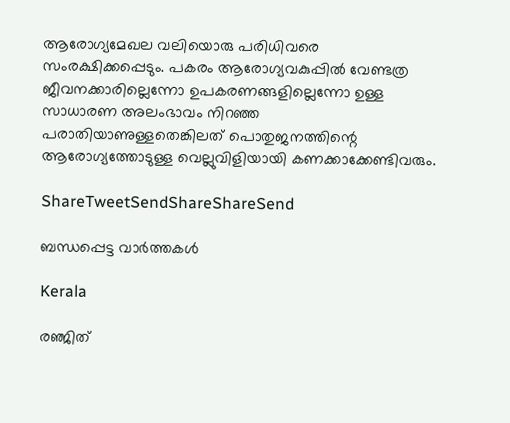ആരോഗ്യമേഖല വലിയൊരു പരിധിവരെ സംരക്ഷിക്കപ്പെടും. പകരം ആരോഗ്യവകുപ്പില്‍ വേണ്ടത്ര ജീവനക്കാരില്ലെന്നോ ഉപകരണങ്ങളില്ലെന്നോ ഉള്ള സാധാരണ അലംഭാവം നിറഞ്ഞ പരാതിയാണുള്ളതെങ്കിലത് പൊതുജനത്തിന്റെ ആരോഗ്യത്തോടുള്ള വെല്ലുവിളിയായി കണക്കാക്കേണ്ടിവരും.

ShareTweetSendShareShareSend

ബന്ധപ്പെട്ട വാര്‍ത്തകള്‍

Kerala

രഞ്ജിത്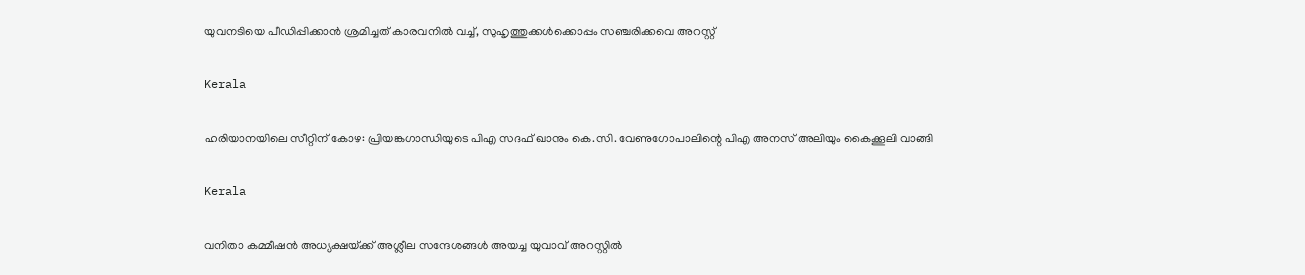യുവനടിയെ പീഡിപ്പിക്കാന്‍ ശ്രമിച്ചത് കാരവനില്‍ വച്ച്, സുഹൃത്തുക്കള്‍ക്കൊപ്പം സഞ്ചരിക്കവെ അറസ്റ്റ്

Kerala

ഹരിയാനയിലെ സീറ്റിന് കോഴ: പ്രിയങ്കഗാന്ധിയുടെ പിഎ സദഫ് ഖാനും കെ.സി. വേണുഗോപാലിന്റെ പിഎ അനസ് അലിയും കൈക്കൂലി വാങ്ങി

Kerala

വനിതാ കമ്മീഷന്‍ അധ്യക്ഷയ്‌ക്ക് അശ്ലീല സന്ദേശങ്ങള്‍ അയച്ച യുവാവ് അറസ്റ്റില്‍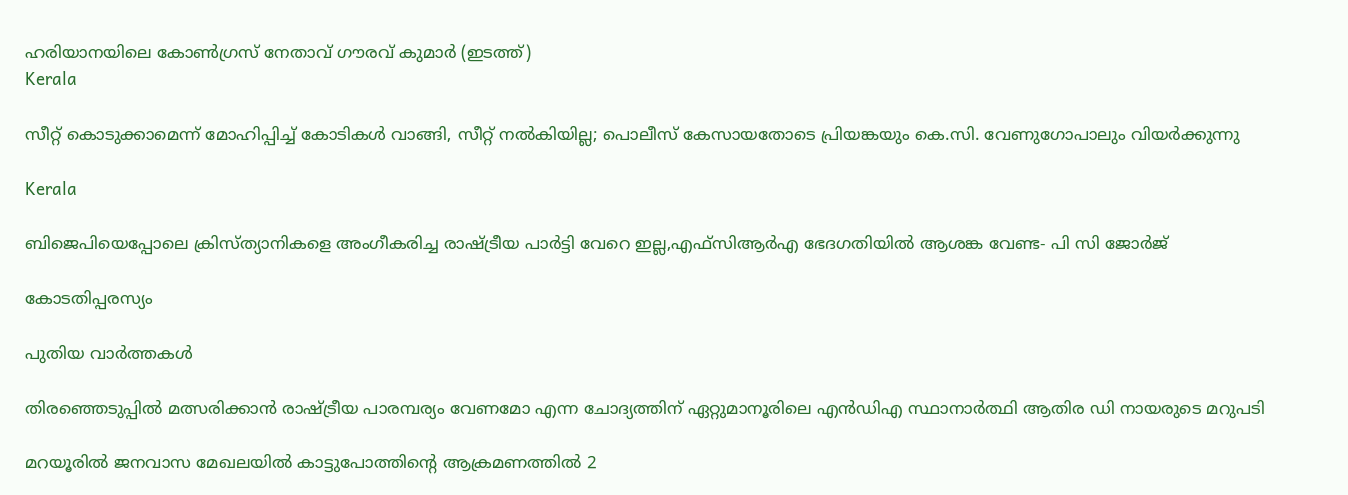ഹരിയാനയിലെ കോണ്‍ഗ്രസ് നേതാവ് ഗൗരവ് കുമാര്‍ (ഇടത്ത്)
Kerala

സീറ്റ് കൊടുക്കാമെന്ന് മോഹിപ്പിച്ച് കോടികള്‍ വാങ്ങി, സീറ്റ് നല്‍കിയില്ല; പൊലീസ് കേസായതോടെ പ്രിയങ്കയും കെ.സി. വേണുഗോപാലും വിയര്‍ക്കുന്നു

Kerala

ബിജെപിയെപ്പോലെ ക്രിസ്ത്യാനികളെ അംഗീകരിച്ച രാഷ്‌ട്രീയ പാര്‍ട്ടി വേറെ ഇല്ല,എഫ്സിആര്‍എ ഭേദഗതിയില്‍ ആശങ്ക വേണ്ട- പി സി ജോര്‍ജ്

കോടതിപ്പരസ്യം

പുതിയ വാര്‍ത്തകള്‍

തിരഞ്ഞെടുപ്പിൽ മത്സരിക്കാൻ രാഷ്‌ട്രീയ പാരമ്പര്യം വേണമോ എന്ന ചോദ്യത്തിന് ഏറ്റുമാനൂരിലെ എന്‍ഡിഎ സ്ഥാനാര്‍ത്ഥി ആതിര ഡി നായരുടെ മറുപടി

മറയൂരില്‍ ജനവാസ മേഖലയില്‍ കാട്ടുപോത്തിന്റെ ആക്രമണത്തില്‍ 2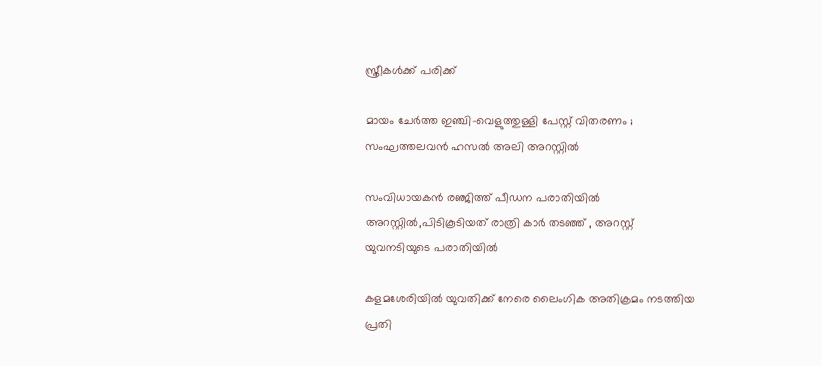സ്ത്രീകള്‍ക്ക് പരിക്ക്

മായം ചേർത്ത ഇഞ്ചി-വെളുത്തുള്ളി പേസ്റ്റ് വിതരണം ; സംഘത്തലവൻ ഹസൽ അലി അറസ്റ്റിൽ

സംവിധായകന്‍ രഞ്ജിത്ത് പീഡന പരാതിയില്‍ അറസ്റ്റില്‍,പിടികൂടിയത് രാത്രി കാര്‍ തടഞ്ഞ് , അറസ്റ്റ് യുവനടിയുടെ പരാതിയില്‍

കളമശേരിയില്‍ യുവതിക്ക് നേരെ ലൈംഗിക അതിക്രമം നടത്തിയ പ്രതി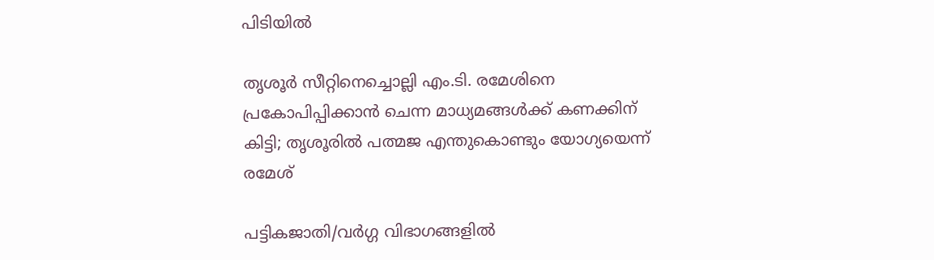പിടിയില്‍

തൃശൂര്‍ സീറ്റിനെച്ചൊല്ലി എം.ടി. രമേശിനെ പ്രകോപിപ്പിക്കാന്‍ ചെന്ന മാധ്യമങ്ങള്‍ക്ക് കണക്കിന് കിട്ടി; തൃശൂരില്‍ പത്മജ എന്തുകൊണ്ടും യോഗ്യയെന്ന് രമേശ്

പട്ടികജാതി/വർഗ്ഗ വിഭാഗങ്ങളിൽ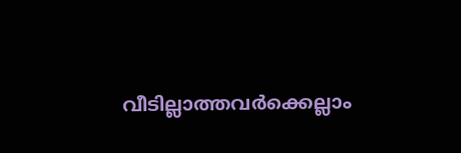വീടില്ലാത്തവർക്കെല്ലാം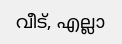വീട്, എല്ലാ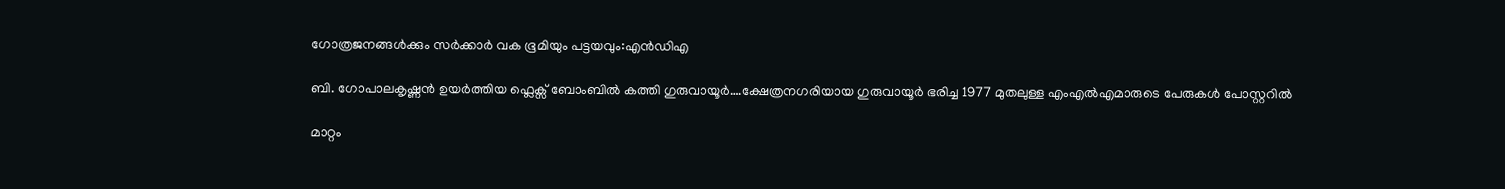ഗോത്രജനങ്ങൾക്കും സർക്കാർ വക ഭൂമിയും പട്ടയവും:എൻഡിഎ

ബി. ഗോപാലകൃഷ്ണന്‍ ഉയര്‍ത്തിയ ഫ്ലെക്സ് ബോംബില്‍ കത്തി ഗുരുവായൂര്‍….ക്ഷേത്രനഗരിയായ ഗുരുവായൂര്‍ ഭരിച്ച 1977 മുതലുള്ള എംഎൽഎമാരുടെ പേരുകള്‍ പോസ്റ്ററില്‍

മാറ്റം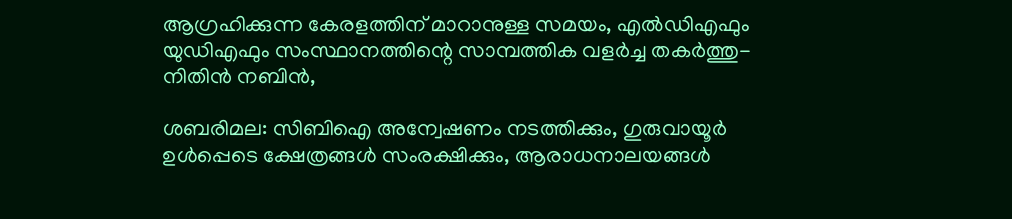ആഗ്രഹിക്കുന്ന കേരളത്തിന് മാറാനുള്ള സമയം, എല്‍ഡിഎഫും യുഡിഎഫും സംസ്ഥാനത്തിന്റെ സാമ്പത്തിക വളര്‍ച്ച തകര്‍ത്തു-നിതിന്‍ നബിന്‍,

ശബരിമല: സിബിഐ അന്വേഷണം നടത്തിക്കും, ഗുരുവായൂർ ഉൾപ്പെടെ ക്ഷേത്രങ്ങൾ സംരക്ഷിക്കും, ആരാധനാലയങ്ങൾ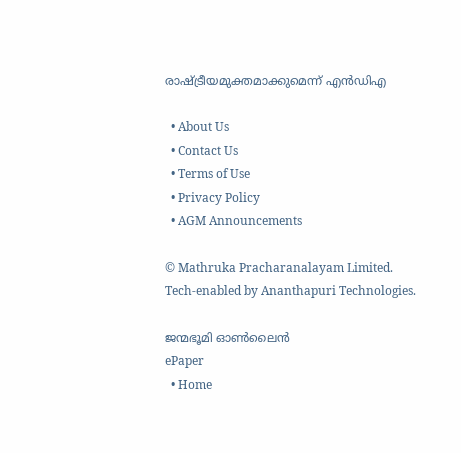രാഷ്‌ട്രീയമുക്തമാക്കുമെന്ന് എൻഡിഎ

  • About Us
  • Contact Us
  • Terms of Use
  • Privacy Policy
  • AGM Announcements

© Mathruka Pracharanalayam Limited.
Tech-enabled by Ananthapuri Technologies.

ജന്മഭൂമി ഓണ്‍ലൈന്‍
ePaper
  • Home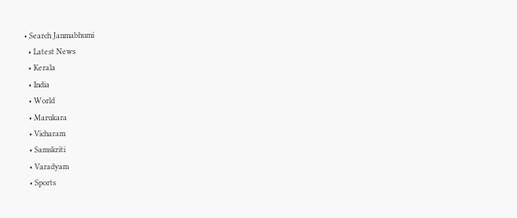• Search Janmabhumi
  • Latest News
  • Kerala
  • India
  • World
  • Marukara
  • Vicharam
  • Samskriti
  • Varadyam
  • Sports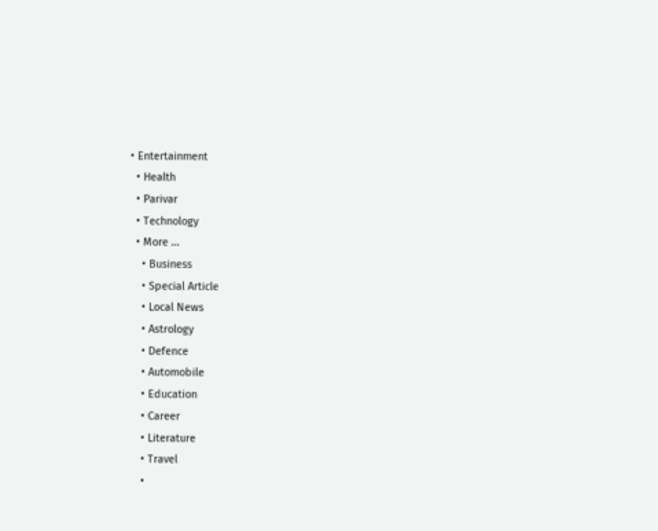• Entertainment
  • Health
  • Parivar
  • Technology
  • More …
    • Business
    • Special Article
    • Local News
    • Astrology
    • Defence
    • Automobile
    • Education
    • Career
    • Literature
    • Travel
    •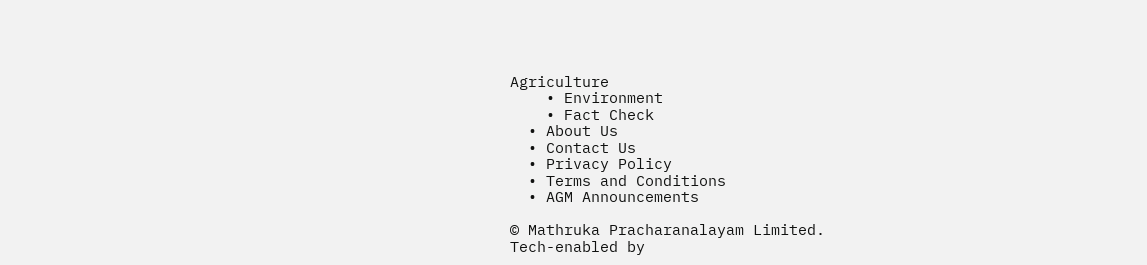Agriculture
    • Environment
    • Fact Check
  • About Us
  • Contact Us
  • Privacy Policy
  • Terms and Conditions
  • AGM Announcements

© Mathruka Pracharanalayam Limited.
Tech-enabled by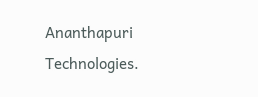Ananthapuri Technologies.